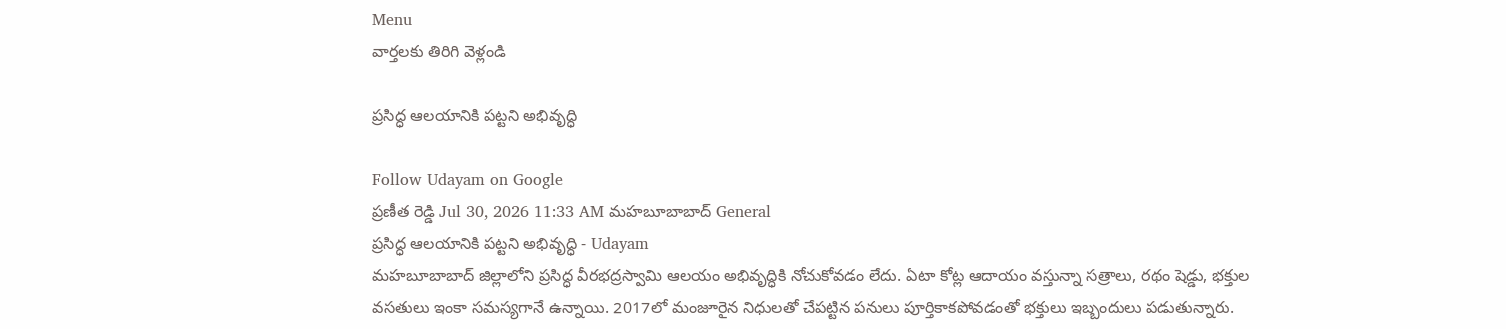Menu
వార్తలకు తిరిగి వెళ్లండి

ప్రసిద్ధ ఆలయానికి పట్టని అభివృద్ధి

Follow Udayam on Google
ప్రణీత రెడ్డి Jul 30, 2026 11:33 AM మహబూబాబాద్ General
ప్రసిద్ధ ఆలయానికి పట్టని అభివృద్ధి - Udayam
మహబూబాబాద్‌ జిల్లాలోని ప్రసిద్ధ వీరభద్రస్వామి ఆలయం అభివృద్ధికి నోచుకోవడం లేదు. ఏటా కోట్ల ఆదాయం వస్తున్నా సత్రాలు, రథం షెడ్డు, భక్తుల వసతులు ఇంకా సమస్యగానే ఉన్నాయి. 2017లో మంజూరైన నిధులతో చేపట్టిన పనులు పూర్తికాకపోవడంతో భక్తులు ఇబ్బందులు పడుతున్నారు.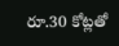రూ.30 కోట్లతో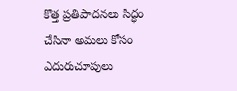కొత్త ప్రతిపాదనలు సిద్ధం చేసినా అమలు కోసం ఎదురుచూపులు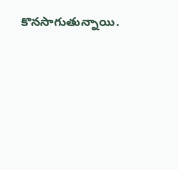కొనసాగుతున్నాయి.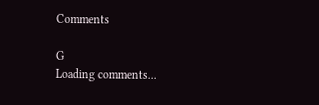Comments

G
Loading comments...